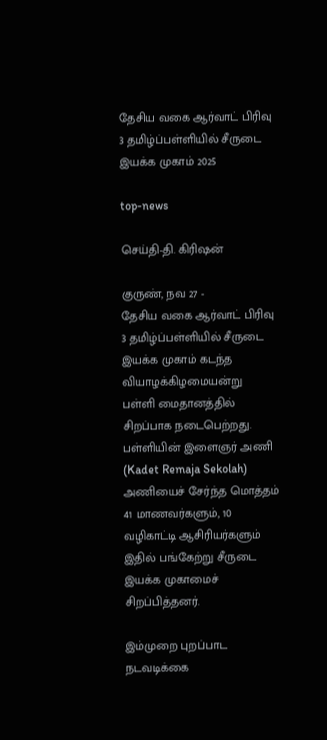தேசிய வகை ஆர்வாட் பிரிவு 3 தமிழ்ப்பள்ளியில் சீருடை இயக்க முகாம் 2025

top-news

செய்தி-தி. கிரிஷன்

குருண், நவ 27 -
தேசிய வகை ஆர்வாட் பிரிவு 3 தமிழ்ப்பள்ளியில் சீருடை இயக்க முகாம் கடந்த வியாழக்கிழமையன்று  பள்ளி மைதானத்தில் சிறப்பாக நடைபெற்றது. பள்ளியின் இளைஞர் அணி (Kadet Remaja Sekolah) அணியைச் சேர்ந்த மொத்தம் 41 மாணவர்களும், 10 வழிகாட்டி ஆசிரியர்களும் இதில் பங்கேற்று சீருடை இயக்க முகாமைச் சிறப்பித்தனர்.

இம்முறை புறப்பாட நடவடிக்கை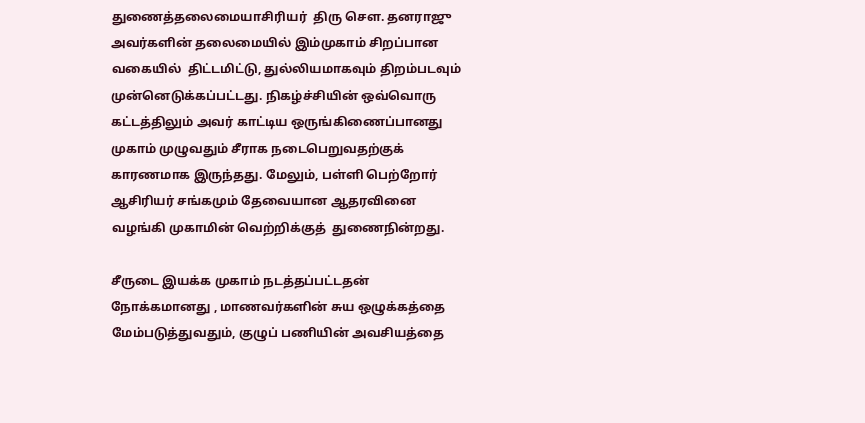துணைத்தலைமையாசிரியர்  திரு சௌ. தனராஜு அவர்களின் தலைமையில் இம்முகாம் சிறப்பான வகையில்  திட்டமிட்டு, துல்லியமாகவும் திறம்படவும் முன்னெடுக்கப்பட்டது. நிகழ்ச்சியின் ஒவ்வொரு கட்டத்திலும் அவர் காட்டிய ஒருங்கிணைப்பானது   முகாம் முழுவதும் சீராக நடைபெறுவதற்குக்  காரணமாக இருந்தது. மேலும், பள்ளி பெற்றோர் ஆசிரியர் சங்கமும் தேவையான ஆதரவினை  வழங்கி முகாமின் வெற்றிக்குத்  துணைநின்றது.

சீருடை இயக்க முகாம் நடத்தப்பட்டதன் நோக்கமானது , மாணவர்களின் சுய ஒழுக்கத்தை மேம்படுத்துவதும், குழுப் பணியின் அவசியத்தை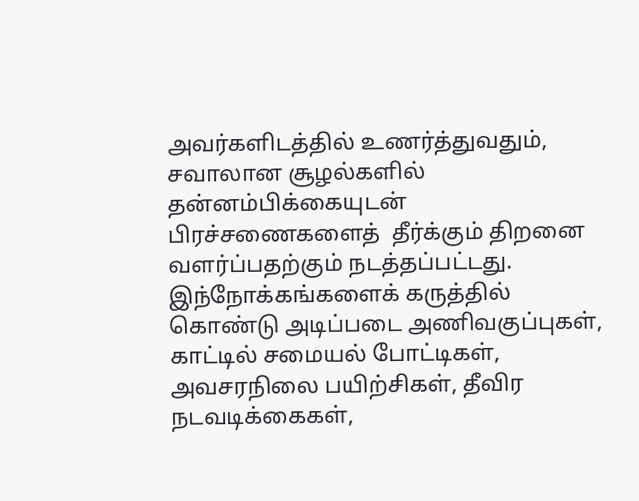அவர்களிடத்தில் உணர்த்துவதும், சவாலான சூழல்களில் தன்னம்பிக்கையுடன் பிரச்சணைகளைத்  தீர்க்கும் திறனை வளர்ப்பதற்கும் நடத்தப்பட்டது. இந்நோக்கங்களைக் கருத்தில் கொண்டு அடிப்படை அணிவகுப்புகள், காட்டில் சமையல் போட்டிகள், அவசரநிலை பயிற்சிகள், தீவிர நடவடிக்கைகள்,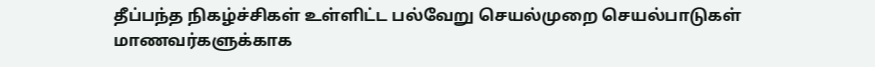தீப்பந்த நிகழ்ச்சிகள் உள்ளிட்ட பல்வேறு செயல்முறை செயல்பாடுகள் மாணவர்களுக்காக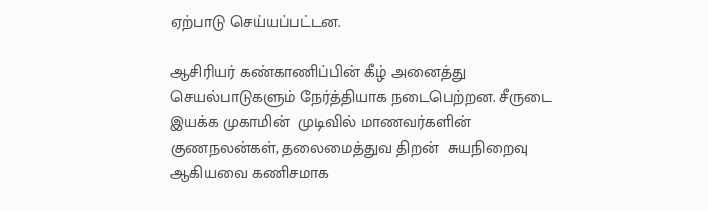ஏற்பாடு செய்யப்பட்டன.

ஆசிரியர் கண்காணிப்பின் கீழ் அனைத்து செயல்பாடுகளும் நேர்த்தியாக நடைபெற்றன. சீருடை இயக்க முகாமின்  முடிவில் மாணவர்களின் குணநலன்கள், தலைமைத்துவ திறன்  சுயநிறைவு ஆகியவை கணிசமாக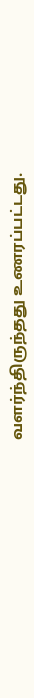வளர்ந்திருந்தது உணரப்பட்டது.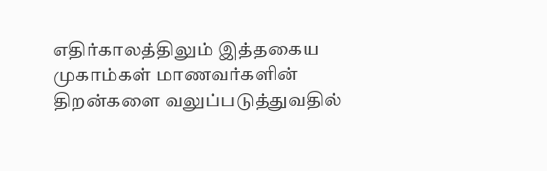எதிர்காலத்திலும் இத்தகைய முகாம்கள் மாணவர்களின் திறன்களை வலுப்படுத்துவதில்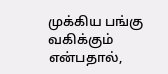முக்கிய பங்கு வகிக்கும் என்பதால்,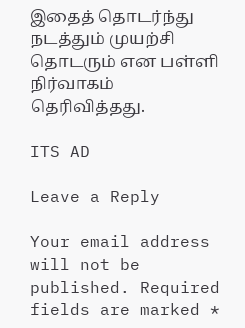இதைத் தொடர்ந்து நடத்தும் முயற்சி தொடரும் என பள்ளி நிர்வாகம் தெரிவித்தது.

ITS AD

Leave a Reply

Your email address will not be published. Required fields are marked *